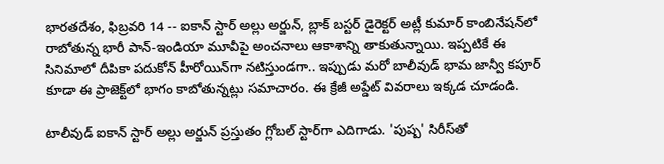భారతదేశం, ఫిబ్రవరి 14 -- ఐకాన్ స్టార్ అల్లు అర్జున్, బ్లాక్ బస్టర్ డైరెక్టర్ అట్లీ కుమార్ కాంబినేషన్‌లో రాబోతున్న భారీ పాన్-ఇండియా మూవీపై అంచనాలు ఆకాశాన్ని తాకుతున్నాయి. ఇప్పటికే ఈ సినిమాలో దీపికా పదుకోన్ హీరోయిన్‌గా నటిస్తుండగా.. ఇప్పుడు మరో బాలీవుడ్ భామ జాన్వీ కపూర్ కూడా ఈ ప్రాజెక్ట్‌లో భాగం కాబోతున్నట్లు సమాచారం. ఈ క్రేజీ అప్డేట్ వివరాలు ఇక్కడ చూడండి.

టాలీవుడ్ ఐకాన్ స్టార్ అల్లు అర్జున్ ప్రస్తుతం గ్లోబల్ స్టార్‌గా ఎదిగాడు. 'పుష్ప' సిరీస్‌తో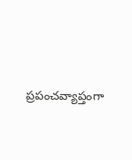ప్రపంచవ్యాప్తంగా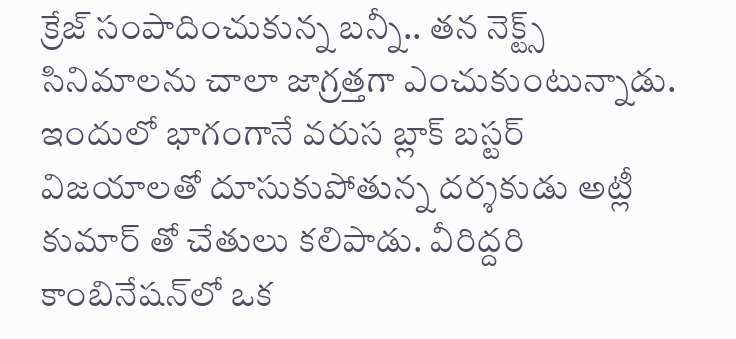క్రేజ్ సంపాదించుకున్న బన్నీ.. తన నెక్ట్స్ సినిమాలను చాలా జాగ్రత్తగా ఎంచుకుంటున్నాడు. ఇందులో భాగంగానే వరుస బ్లాక్ బస్టర్ విజయాలతో దూసుకుపోతున్న దర్శకుడు అట్లీ కుమార్ తో చేతులు కలిపాడు. వీరిద్దరి కాంబినేషన్‌లో ఒక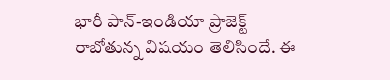భారీ పాన్-ఇండియా ప్రాజెక్ట్ రాబోతున్న విషయం తెలిసిందే. ఈ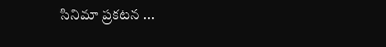సినిమా ప్రకటన ...